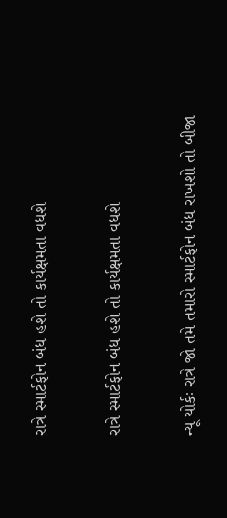રાત્રે સ્માર્ટફોન બંધ હશે તો કાર્યક્ષમતા વધશે

રાત્રે સ્માર્ટફોન બંધ હશે તો કાર્યક્ષમતા વધશે

ન્યૂ યોર્કઃ રાત્રે જો તમે તમારો સ્માર્ટફોન બંધ રાખશો તો બીજા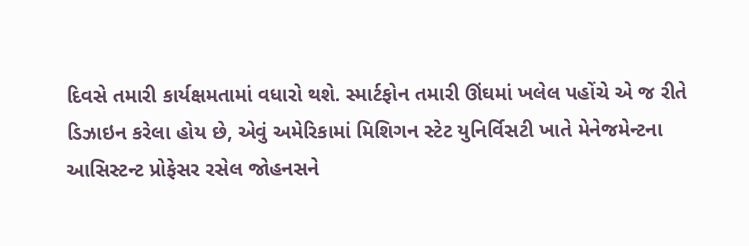દિવસે તમારી કાર્યક્ષમતામાં વધારો થશે. સ્માર્ટફોન તમારી ઊંઘમાં ખલેલ પહોંચે એ જ રીતે ડિઝાઇન કરેલા હોય છે, એવું અમેરિકામાં મિશિગન સ્ટેટ યુનિર્વિસટી ખાતે મેનેજમેન્ટના આસિસ્ટન્ટ પ્રોફેસર રસેલ જોહનસને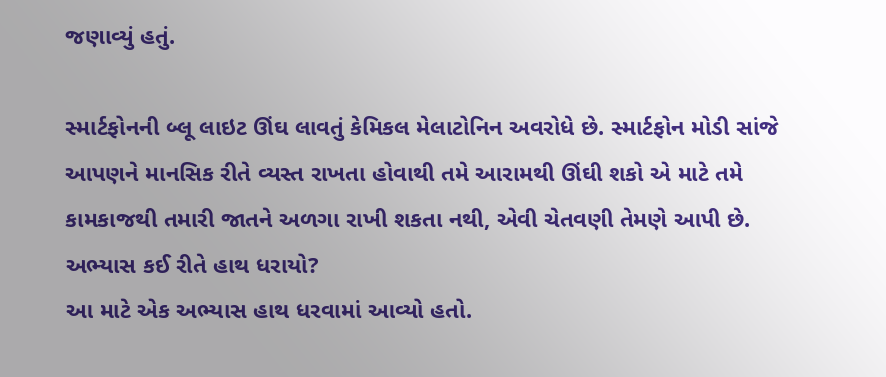જણાવ્યું હતું.

સ્માર્ટફોનની બ્લૂ લાઇટ ઊંઘ લાવતું કેમિકલ મેલાટોનિન અવરોધે છે. સ્માર્ટફોન મોડી સાંજે આપણને માનસિક રીતે વ્યસ્ત રાખતા હોવાથી તમે આરામથી ઊંઘી શકો એ માટે તમે કામકાજથી તમારી જાતને અળગા રાખી શકતા નથી, એવી ચેતવણી તેમણે આપી છે.
અભ્યાસ કઈ રીતે હાથ ધરાયો?
આ માટે એક અભ્યાસ હાથ ધરવામાં આવ્યો હતો.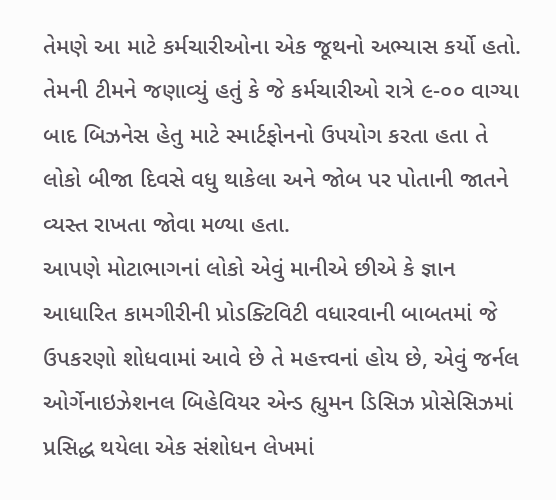તેમણે આ માટે કર્મચારીઓના એક જૂથનો અભ્યાસ કર્યો હતો. તેમની ટીમને જણાવ્યું હતું કે જે કર્મચારીઓ રાત્રે ૯-૦૦ વાગ્યા બાદ બિઝનેસ હેતુ માટે સ્માર્ટફોનનો ઉપયોગ કરતા હતા તે લોકો બીજા દિવસે વધુ થાકેલા અને જોબ પર પોતાની જાતને વ્યસ્ત રાખતા જોવા મળ્યા હતા.
આપણે મોટાભાગનાં લોકો એવું માનીએ છીએ કે જ્ઞાન આધારિત કામગીરીની પ્રોડક્ટિવિટી વધારવાની બાબતમાં જે ઉપકરણો શોધવામાં આવે છે તે મહત્ત્વનાં હોય છે, એવું જર્નલ ઓર્ગેનાઇઝેશનલ બિહેવિયર એન્ડ હ્યુમન ડિસિઝ પ્રોસેસિઝમાં પ્રસિદ્ધ થયેલા એક સંશોધન લેખમાં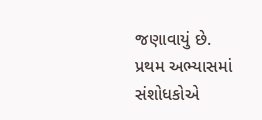જણાવાયું છે. પ્રથમ અભ્યાસમાં સંશોધકોએ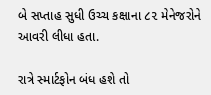બે સપ્તાહ સુધી ઉચ્ચ કક્ષાના ૮૨ મેનેજરોને આવરી લીધા હતા.

રાત્રે સ્માર્ટફોન બંધ હશે તો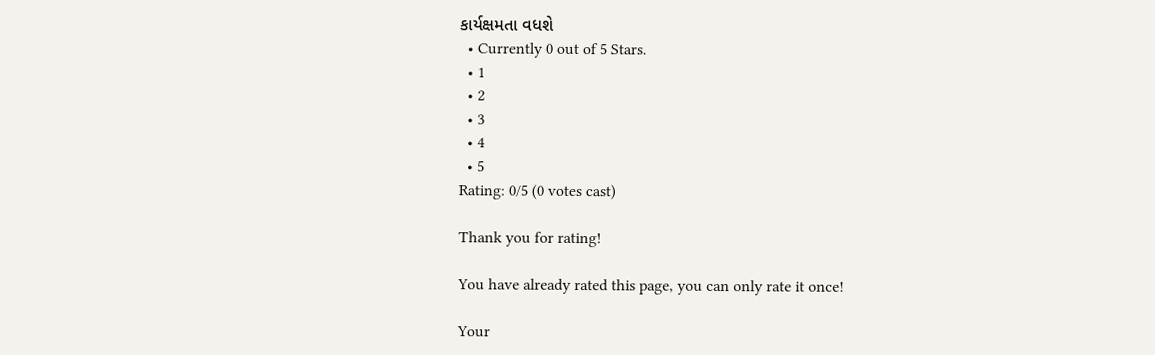કાર્યક્ષમતા વધશે
  • Currently 0 out of 5 Stars.
  • 1
  • 2
  • 3
  • 4
  • 5
Rating: 0/5 (0 votes cast)

Thank you for rating!

You have already rated this page, you can only rate it once!

Your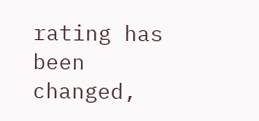rating has been changed,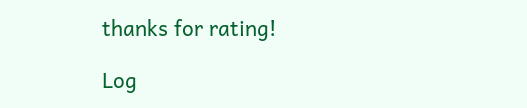thanks for rating!

Log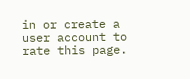in or create a user account to rate this page.